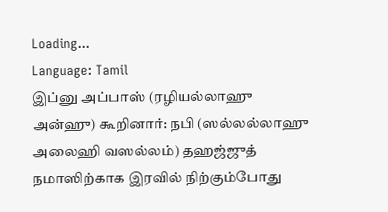Loading...
Language: Tamil
இப்னு அப்பாஸ் (ரழியல்லாஹு அன்ஹு) கூறினார்: நபி (ஸல்லல்லாஹு அலைஹி வஸல்லம்) தஹஜ்ஜுத் நமாஸிற்காக இரவில் நிற்கும்போது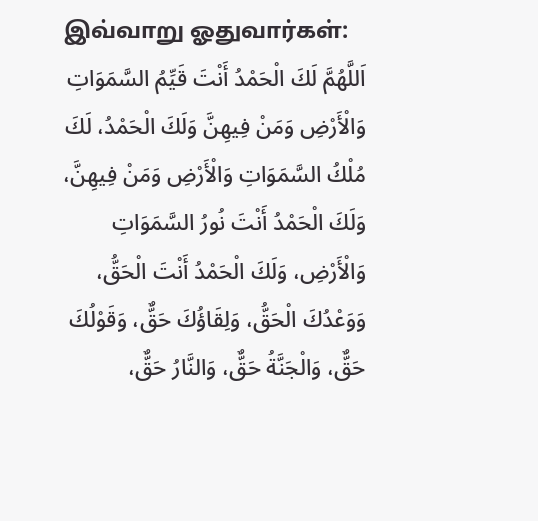இவ்வாறு ஓதுவார்கள்:
اَللَّهُمَّ لَكَ الْحَمْدُ أَنْتَ قَيِّمُ السَّمَوَاتِ وَالْأَرْضِ وَمَنْ فِيهِنَّ وَلَكَ الْحَمْدُ، لَكَ مُلْكُ السَّمَوَاتِ وَالْأَرْضِ وَمَنْ فِيهِنَّ، وَلَكَ الْحَمْدُ أَنْتَ نُورُ السَّمَوَاتِ وَالْأَرْضِ، وَلَكَ الْحَمْدُ أَنْتَ الْحَقُّ، وَوَعْدُكَ الْحَقُّ، وَلِقَاؤُكَ حَقٌّ، وَقَوْلُكَ حَقٌّ، وَالْجَنَّةُ حَقٌّ، وَالنَّارُ حَقٌّ،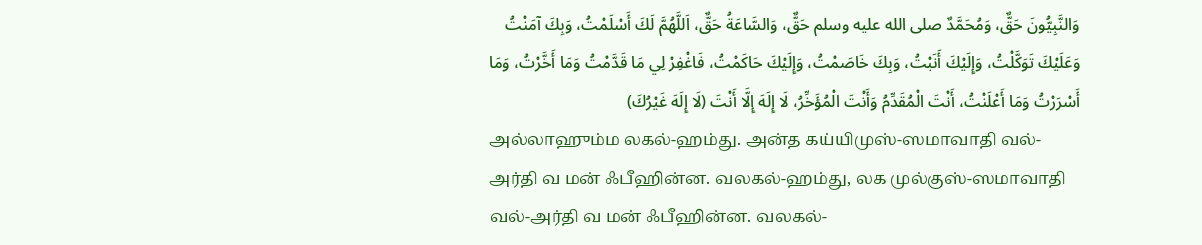وَالنَّبِيُّونَ حَقٌّ، وَمُحَمَّدٌ صلى الله عليه وسلم حَقٌّ، وَالسَّاعَةُ حَقٌّ، اَللَّهُمَّ لَكَ أَسْلَمْتُ، وَبِكَ آمَنْتُ وَعَلَيْكَ تَوَكَّلْتُ، وَإِلَيْكَ أَنَبْتُ، وَبِكَ خَاصَمْتُ، وَإِلَيْكَ حَاكَمْتُ، فَاغْفِرْ لِي مَا قَدَّمْتُ وَمَا أَخَّرْتُ، وَمَا أَسْرَرْتُ وَمَا أَعْلَنْتُ، أَنْتَ الْمُقَدِّمُ وَأَنْتَ الْمُؤَخِّرُ، لَا إِلَهَ إِلَّا أَنْتَ (لَا إِلَهَ غَيْرُكَ)
அல்லாஹும்ம லகல்-ஹம்து. அன்த கய்யிமுஸ்-ஸமாவாதி வல்-அர்தி வ மன் ஃபீஹின்ன. வலகல்-ஹம்து, லக முல்குஸ்-ஸமாவாதி வல்-அர்தி வ மன் ஃபீஹின்ன. வலகல்-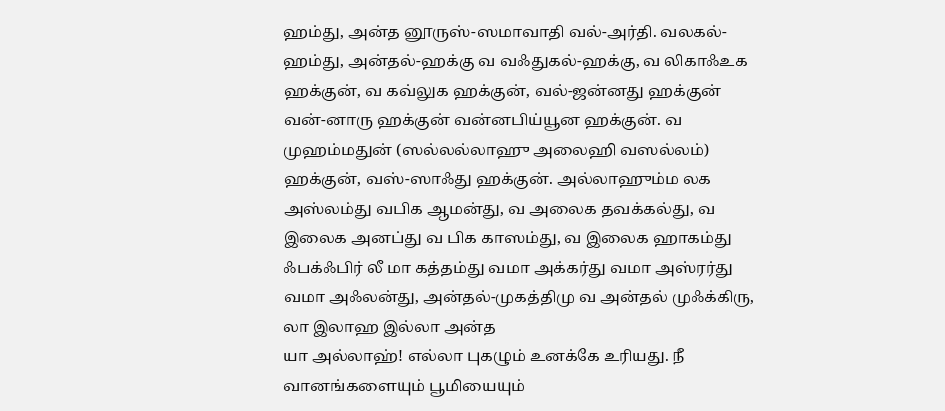ஹம்து, அன்த னூருஸ்-ஸமாவாதி வல்-அர்தி. வலகல்-ஹம்து, அன்தல்-ஹக்கு வ வஃதுகல்-ஹக்கு, வ லிகாஃஉக ஹக்குன், வ கவ்லுக ஹக்குன், வல்-ஜன்னது ஹக்குன் வன்-னாரு ஹக்குன் வன்னபிய்யூன ஹக்குன். வ முஹம்மதுன் (ஸல்லல்லாஹு அலைஹி வஸல்லம்) ஹக்குன், வஸ்-ஸாஃது ஹக்குன். அல்லாஹும்ம லக அஸ்லம்து வபிக ஆமன்து, வ அலைக தவக்கல்து, வ இலைக அனப்து வ பிக காஸம்து, வ இலைக ஹாகம்து ஃபக்ஃபிர் லீ மா கத்தம்து வமா அக்கர்து வமா அஸ்ரர்து வமா அஃலன்து, அன்தல்-முகத்திமு வ அன்தல் முஃக்கிரு, லா இலாஹ இல்லா அன்த
யா அல்லாஹ்! எல்லா புகழும் உனக்கே உரியது. நீ வானங்களையும் பூமியையும்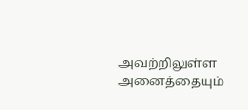அவற்றிலுள்ள அனைத்தையும்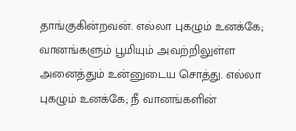தாங்குகின்றவன். எல்லா புகழும் உனக்கே; வானங்களும் பூமியும் அவற்றிலுள்ள அனைத்தும் உன்னுடைய சொத்து. எல்லா புகழும் உனக்கே; நீ வானங்களின்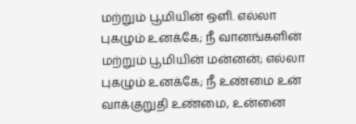மற்றும் பூமியின் ஒளி. எல்லா புகழும் உனக்கே; நீ வானங்களின் மற்றும் பூமியின் மன்னன்; எல்லா புகழும் உனக்கே; நீ உண்மை உன் வாக்குறுதி உண்மை, உன்னை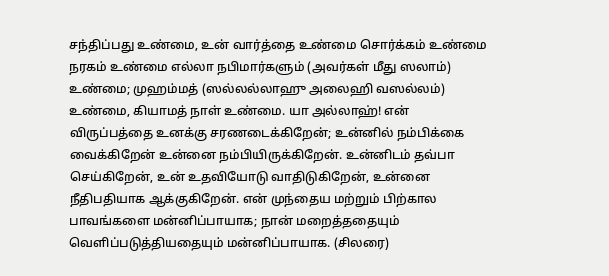சந்திப்பது உண்மை, உன் வார்த்தை உண்மை சொர்க்கம் உண்மை நரகம் உண்மை எல்லா நபிமார்களும் (அவர்கள் மீது ஸலாம்) உண்மை; முஹம்மத் (ஸல்லல்லாஹு அலைஹி வஸல்லம்) உண்மை, கியாமத் நாள் உண்மை. யா அல்லாஹ்! என் விருப்பத்தை உனக்கு சரணடைக்கிறேன்; உன்னில் நம்பிக்கை வைக்கிறேன் உன்னை நம்பியிருக்கிறேன். உன்னிடம் தவ்பா செய்கிறேன், உன் உதவியோடு வாதிடுகிறேன், உன்னை நீதிபதியாக ஆக்குகிறேன். என் முந்தைய மற்றும் பிற்கால பாவங்களை மன்னிப்பாயாக; நான் மறைத்ததையும் வெளிப்படுத்தியதையும் மன்னிப்பாயாக. (சிலரை)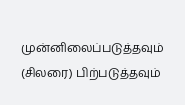முன்னிலைப்படுத்தவும் (சிலரை) பிற்படுத்தவும்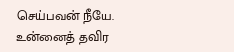செய்பவன் நீயே. உன்னைத் தவிர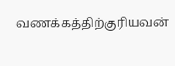வணக்கத்திற்குரியவன்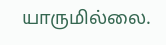யாருமில்லை.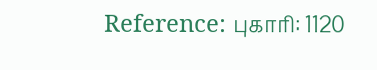Reference: புகாரி: 1120